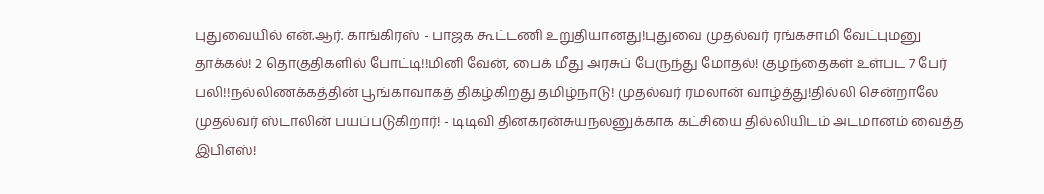புதுவையில் என்.ஆர். காங்கிரஸ் - பாஜக கூட்டணி உறுதியானது!புதுவை முதல்வர் ரங்கசாமி வேட்புமனு தாக்கல்! 2 தொகுதிகளில் போட்டி!!மினி வேன், பைக் மீது அரசுப் பேருந்து மோதல்! குழந்தைகள் உள்பட 7 பேர் பலி!!நல்லிணக்கத்தின் பூங்காவாகத் திகழ்கிறது தமிழ்நாடு! முதல்வர் ரமலான் வாழ்த்து!தில்லி சென்றாலே முதல்வர் ஸ்டாலின் பயப்படுகிறார்! - டிடிவி தினகரன்சுயநலனுக்காக கட்சியை தில்லியிடம் அடமானம் வைத்த இபிஎஸ்!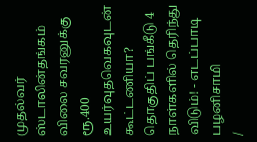முதல்வர் ஸ்டாலின்தங்கம் விலை சவரனுக்கு ரூ.400 உயர்வுதவெகவுடன் கூட்டணியா? தொகுதிப் பங்கீடு 4 நாள்களில் தெரிந்து விடும்! - எடப்பாடி பழனிசாமி
/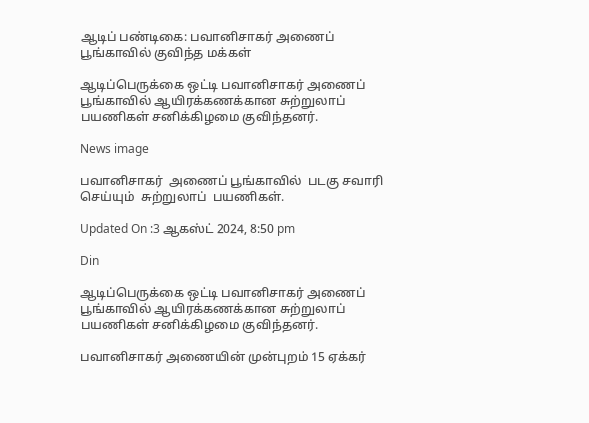ஆடிப் பண்டிகை: பவானிசாகர் அணைப் பூங்காவில் குவிந்த மக்கள்

ஆடிப்பெருக்கை ஒட்டி பவானிசாகர் அணைப் பூங்காவில் ஆயிரக்கணக்கான சுற்றுலாப் பயணிகள் சனிக்கிழமை குவிந்தனர்.

News image

பவானிசாகர்  அணைப் பூங்காவில்  படகு சவாரி  செய்யும்  சுற்றுலாப்  பயணிகள்.

Updated On :3 ஆகஸ்ட் 2024, 8:50 pm

Din

ஆடிப்பெருக்கை ஒட்டி பவானிசாகர் அணைப் பூங்காவில் ஆயிரக்கணக்கான சுற்றுலாப் பயணிகள் சனிக்கிழமை குவிந்தனர்.

பவானிசாகர் அணையின் முன்புறம் 15 ஏக்கர்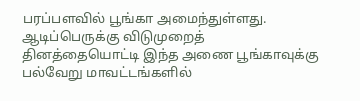பரப்பளவில் பூங்கா அமைந்துள்ளது. ஆடிப்பெருக்கு விடுமுறைத் தினத்தையொட்டி இந்த அணை பூங்காவுக்கு பல்வேறு மாவட்டங்களில்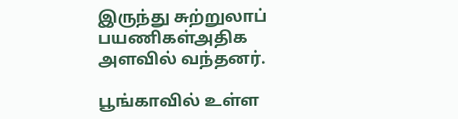இருந்து சுற்றுலாப் பயணிகள்அதிக அளவில் வந்தனர்.

பூங்காவில் உள்ள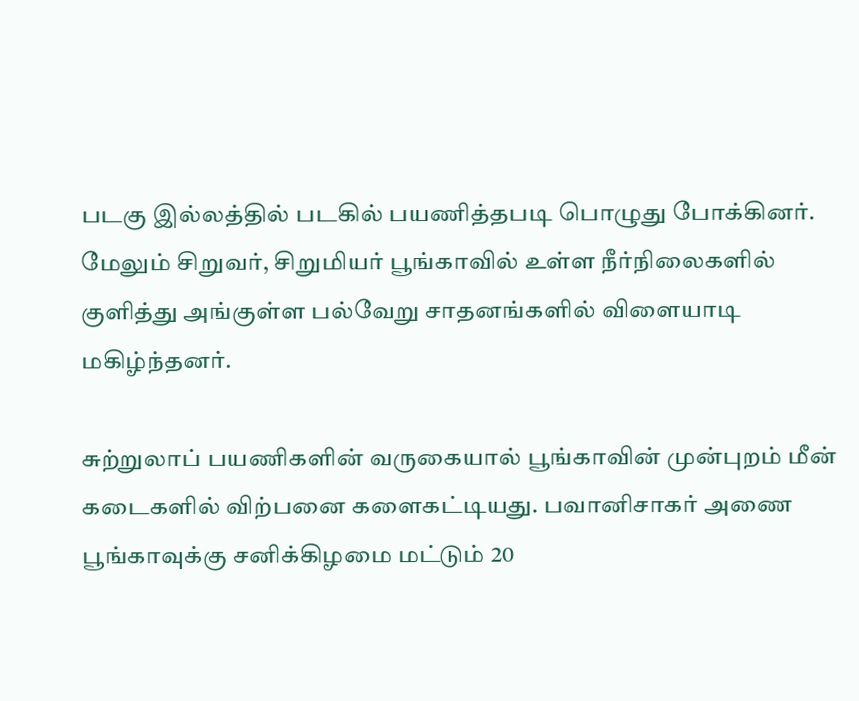படகு இல்லத்தில் படகில் பயணித்தபடி பொழுது போக்கினர். மேலும் சிறுவர், சிறுமியர் பூங்காவில் உள்ள நீர்நிலைகளில் குளித்து அங்குள்ள பல்வேறு சாதனங்களில் விளையாடி மகிழ்ந்தனர்.

சுற்றுலாப் பயணிகளின் வருகையால் பூங்காவின் முன்புறம் மீன் கடைகளில் விற்பனை களைகட்டியது. பவானிசாகர் அணை பூங்காவுக்கு சனிக்கிழமை மட்டும் 20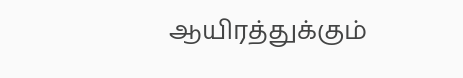ஆயிரத்துக்கும்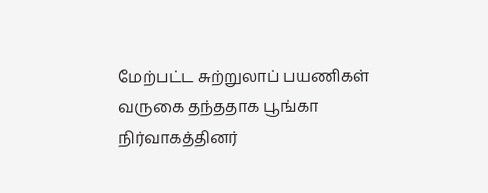மேற்பட்ட சுற்றுலாப் பயணிகள் வருகை தந்ததாக பூங்கா நிர்வாகத்தினர்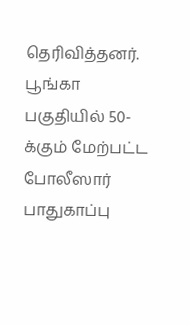தெரிவித்தனர். பூங்கா பகுதியில் 50-க்கும் மேற்பட்ட போலீஸார் பாதுகாப்பு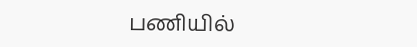பணியில்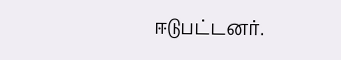ஈடுபட்டனர்.